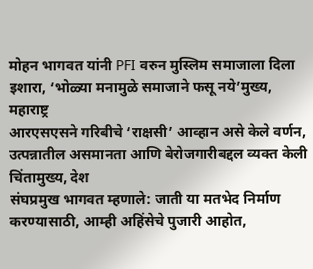मोहन भागवत यांनी PFI वरुन मुस्लिम समाजाला दिला इशारा, ‘भोळ्या मनामुळे समाजाने फसू नये’मुख्य, महाराष्ट्र
आरएसएसने गरिबीचे ‘राक्षसी’ आव्हान असे केले वर्णन, उत्पन्नातील असमानता आणि बेरोजगारीबद्दल व्यक्त केली चिंतामुख्य, देश
संघप्रमुख भागवत म्हणाले: जाती या मतभेद निर्माण करण्यासाठी, आम्ही अहिंसेचे पुजारी आहोत,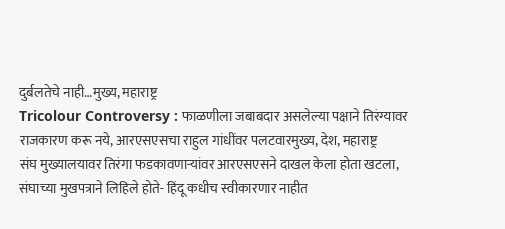दुर्बलतेचे नाही…मुख्य, महाराष्ट्र
Tricolour Controversy : फाळणीला जबाबदार असलेल्या पक्षाने तिरंग्यावर राजकारण करू नये, आरएसएसचा राहुल गांधींवर पलटवारमुख्य, देश, महाराष्ट्र
संघ मुख्यालयावर तिरंगा फडकावणाऱ्यांवर आरएसएसने दाखल केला होता खटला, संघाच्या मुखपत्राने लिहिले होते- हिंदू कधीच स्वीकारणार नाहीत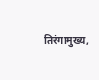तिरंगामुख्य,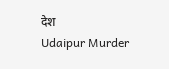देश
Udaipur Murder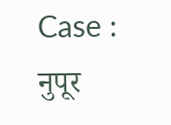Case : नुपूर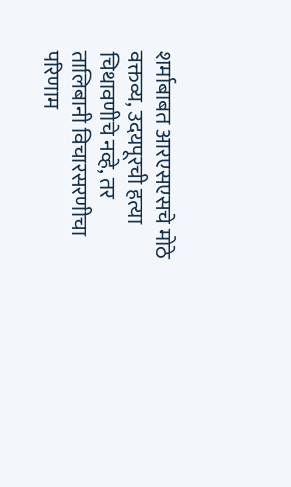शर्माबाबत आरएसएसचे मोठे वक्तव्य, उदयपूरची हत्या चिथावणीचे नव्हे, तर तालिबानी विचारसरणीचा परिणाम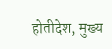होतीदेश, मुख्य